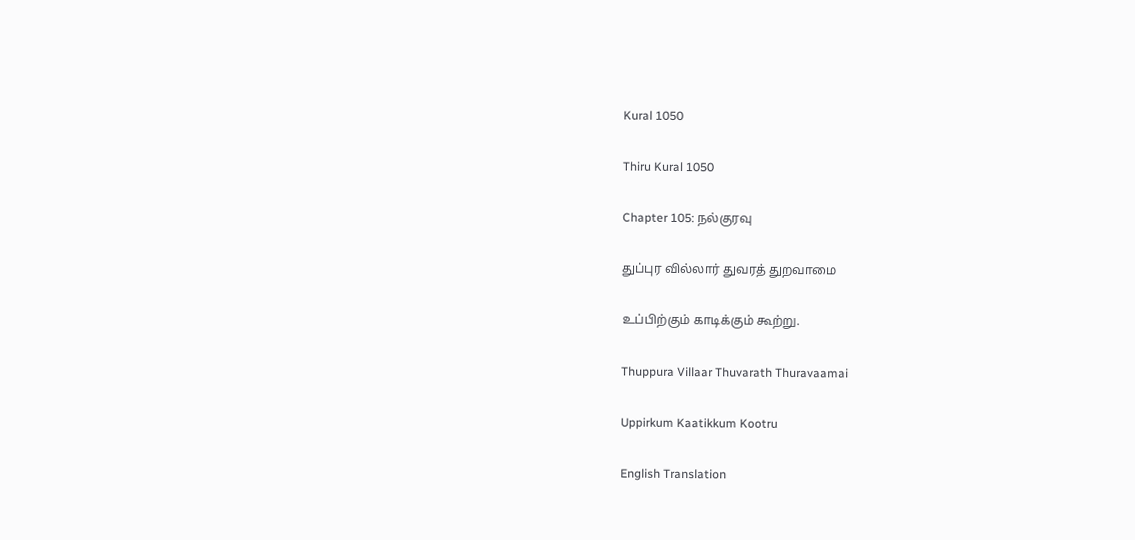Kural 1050

Thiru Kural 1050

Chapter 105: நல்குரவு

துப்புர வில்லார் துவரத் துறவாமை

உப்பிற்கும் காடிக்கும் கூற்று.

Thuppura Villaar Thuvarath Thuravaamai

Uppirkum Kaatikkum Kootru

English Translation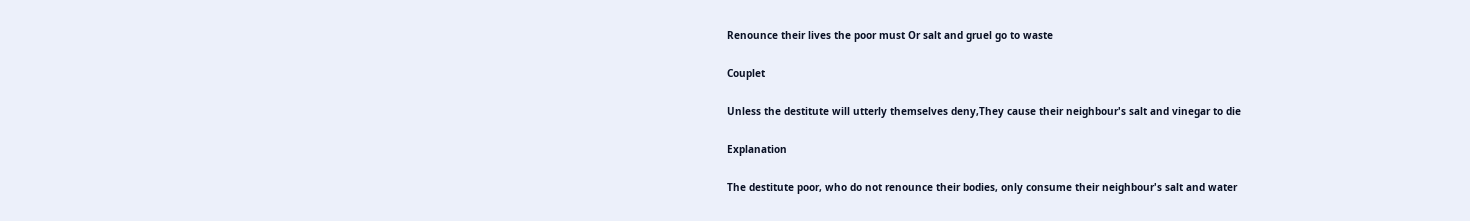Renounce their lives the poor must Or salt and gruel go to waste

Couplet

Unless the destitute will utterly themselves deny,They cause their neighbour's salt and vinegar to die

Explanation

The destitute poor, who do not renounce their bodies, only consume their neighbour's salt and water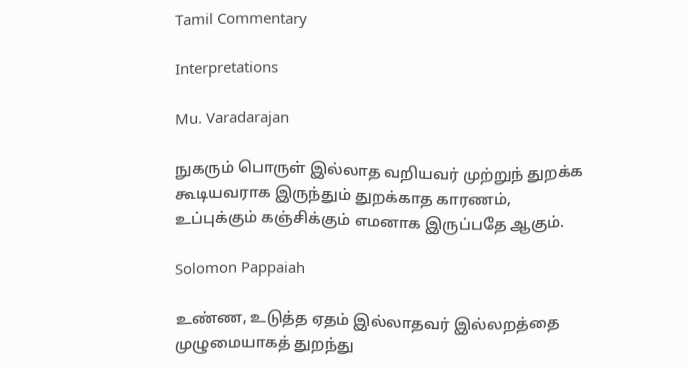Tamil Commentary

Interpretations

Mu. Varadarajan

நுகரும் பொருள் இல்லாத வறியவர் முற்றுந் துறக்க கூடியவராக இருந்தும் துறக்காத காரணம், உப்புக்கும் கஞ்சிக்கும் எமனாக இருப்பதே ஆகும்.

Solomon Pappaiah

உண்ண, உடுத்த ஏதம் இல்லாதவர் இல்லறத்தை முழுமையாகத் துறந்து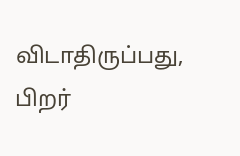விடாதிருப்பது, பிறர்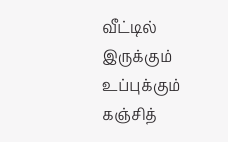வீட்டில் இருக்கும் உப்புக்கும் கஞ்சித்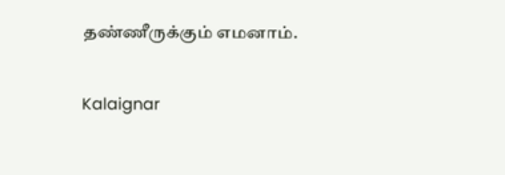தண்ணீருக்கும் எமனாம்.

Kalaignar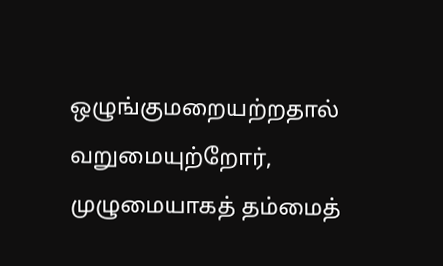ஒழுங்குமறையற்றதால் வறுமையுற்றோர், முழுமையாகத் தம்மைத்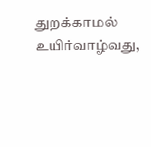துறக்காமல் உயிர்வாழ்வது,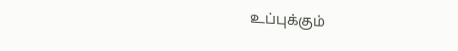உப்புக்கும்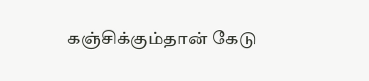கஞ்சிக்கும்தான் கேடு